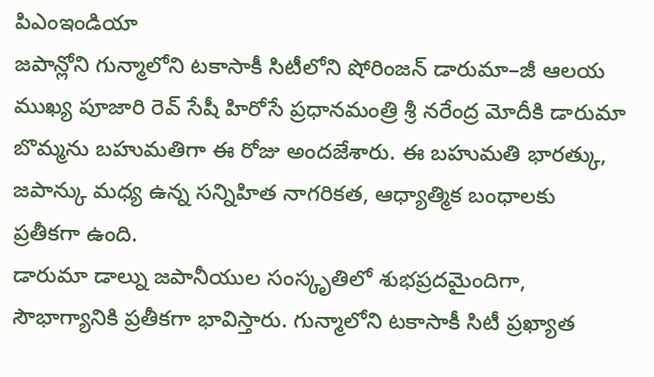పిఎంఇండియా
జపాన్లోని గున్మాలోని టకాసాకీ సిటీలోని షోరింజన్ డారుమా–జీ ఆలయ ముఖ్య పూజారి రెవ్ సేషీ హిరోసే ప్రధానమంత్రి శ్రీ నరేంద్ర మోదీకి డారుమా బొమ్మను బహుమతిగా ఈ రోజు అందజేశారు. ఈ బహుమతి భారత్కు, జపాన్కు మధ్య ఉన్న సన్నిహిత నాగరికత, ఆధ్యాత్మిక బంధాలకు ప్రతీకగా ఉంది.
డారుమా డాల్ను జపానీయుల సంస్కృతిలో శుభప్రదమైందిగా, సౌభాగ్యానికి ప్రతీకగా భావిస్తారు. గున్మాలోని టకాసాకీ సిటీ ప్రఖ్యాత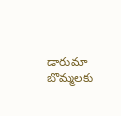డారుమా బొమ్మలకు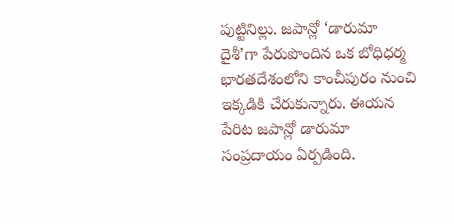పుట్టినిల్లు. జపాన్లో ‘డారుమా దైశీ’గా పేరుపొందిన ఒక బోధిధర్మ భారతదేశంలోని కాంచీపురం నుంచి ఇక్కడికి చేరుకున్నారు. ఈయన పేరిట జపాన్లో డారుమా సంప్రదాయం ఏర్పడింది.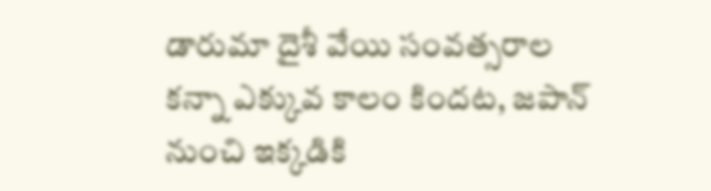డారుమా దైశీ వేయి సంవత్సరాల కన్నా ఎక్కువ కాలం కిందట, జపాన్ నుంచి ఇక్కడికి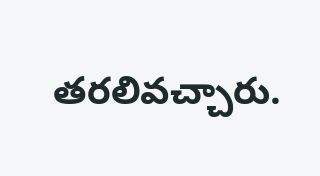తరలివచ్చారు.